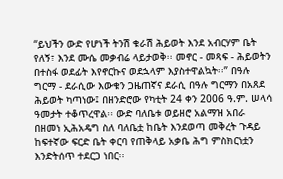“ይህችን ውድ የሆነች ትንሽ ቁራሽ ሕይወት እንደ አብርሃም ቤት የለኝ፣ እንደ ሙሴ መቃብሬ ላይታወቅ፡፡ መኖር - መጻፍ - ሕይወትን በተስፋ ወደፊት እየኖርኩና ወደኋላም እያስተዋልኳት፡፡” በዓሉ ግርማ - ደራሲው እውቁን ጋዜጠኛና ደራሲ በዓሉ ግርማን በአጸደ ሕይወት ካጣነው፤ በዘንድሮው የካቲት 24 ቀን 2006 ዓ.ም. ሠላሳ ዓመታት ተቆጥረዋል፡፡ ውድ ባለቤቱ ወይዘሮ አልማዝ አበራ በዘመነ ኢሕአዴግ ስለ ባለቤቷ ከቤት እንደወጣ መቅረት ጉዳይ ከፍተኛው ፍርድ ቤት ቀርባ የጠቅላይ አቃቤ ሕግ ምስክርነቷን እንድትሰጥ ተደርጋ ነበር፡፡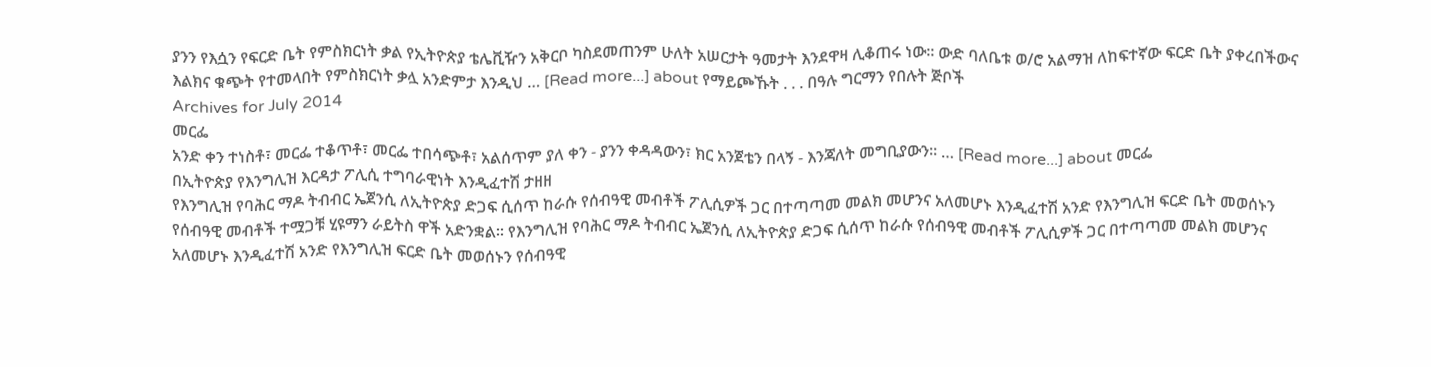ያንን የእሷን የፍርድ ቤት የምስክርነት ቃል የኢትዮጵያ ቴሌቪዥን አቅርቦ ካስደመጠንም ሁለት አሠርታት ዓመታት እንደዋዛ ሊቆጠሩ ነው፡፡ ውድ ባለቤቱ ወ/ሮ አልማዝ ለከፍተኛው ፍርድ ቤት ያቀረበችውና እልክና ቁጭት የተመላበት የምስክርነት ቃሏ አንድምታ እንዲህ … [Read more...] about የማይጮኹት . . . በዓሉ ግርማን የበሉት ጅቦች
Archives for July 2014
መርፌ
አንድ ቀን ተነስቶ፣ መርፌ ተቆጥቶ፣ መርፌ ተበሳጭቶ፣ አልሰጥም ያለ ቀን - ያንን ቀዳዳውን፣ ክር አንጀቴን በላኝ - እንጃለት መግቢያውን። … [Read more...] about መርፌ
በኢትዮጵያ የእንግሊዝ እርዳታ ፖሊሲ ተግባራዊነት እንዲፈተሽ ታዘዘ
የእንግሊዝ የባሕር ማዶ ትብብር ኤጀንሲ ለኢትዮጵያ ድጋፍ ሲሰጥ ከራሱ የሰብዓዊ መብቶች ፖሊሲዎች ጋር በተጣጣመ መልክ መሆንና አለመሆኑ እንዲፈተሽ አንድ የእንግሊዝ ፍርድ ቤት መወሰኑን የሰብዓዊ መብቶች ተሟጋቹ ሂዩማን ራይትስ ዋች አድንቋል፡፡ የእንግሊዝ የባሕር ማዶ ትብብር ኤጀንሲ ለኢትዮጵያ ድጋፍ ሲሰጥ ከራሱ የሰብዓዊ መብቶች ፖሊሲዎች ጋር በተጣጣመ መልክ መሆንና አለመሆኑ እንዲፈተሽ አንድ የእንግሊዝ ፍርድ ቤት መወሰኑን የሰብዓዊ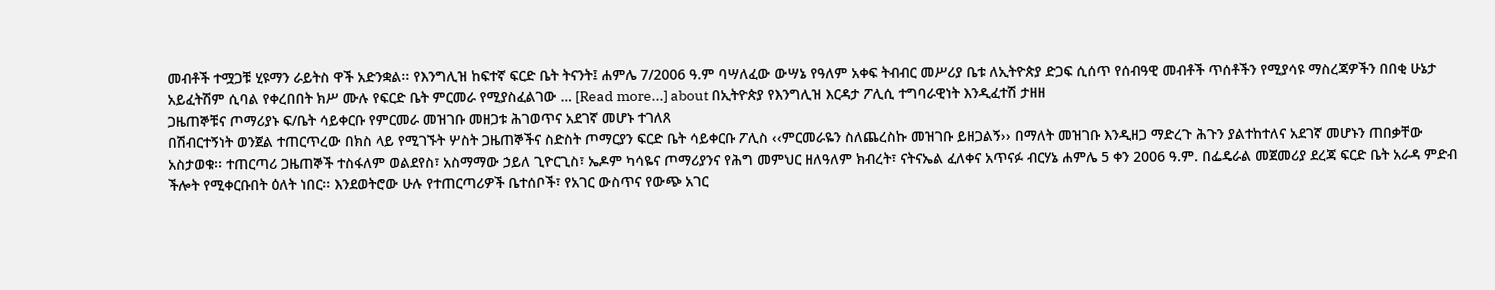መብቶች ተሟጋቹ ሂዩማን ራይትስ ዋች አድንቋል፡፡ የእንግሊዝ ከፍተኛ ፍርድ ቤት ትናንት፤ ሐምሌ 7/2006 ዓ.ም ባሣለፈው ውሣኔ የዓለም አቀፍ ትብብር መሥሪያ ቤቱ ለኢትዮጵያ ድጋፍ ሲሰጥ የሰብዓዊ መብቶች ጥሰቶችን የሚያሳዩ ማስረጃዎችን በበቂ ሁኔታ አይፈትሽም ሲባል የቀረበበት ክሥ ሙሉ የፍርድ ቤት ምርመራ የሚያስፈልገው … [Read more...] about በኢትዮጵያ የእንግሊዝ እርዳታ ፖሊሲ ተግባራዊነት እንዲፈተሽ ታዘዘ
ጋዜጠኞቹና ጦማሪያኑ ፍ/ቤት ሳይቀርቡ የምርመራ መዝገቡ መዘጋቱ ሕገወጥና አደገኛ መሆኑ ተገለጸ
በሽብርተኝነት ወንጀል ተጠርጥረው በክስ ላይ የሚገኙት ሦስት ጋዜጠኞችና ስድስት ጦማርያን ፍርድ ቤት ሳይቀርቡ ፖሊስ ‹‹ምርመራዬን ስለጨረስኩ መዝገቡ ይዘጋልኝ›› በማለት መዝገቡ እንዲዘጋ ማድረጉ ሕጉን ያልተከተለና አደገኛ መሆኑን ጠበቃቸው አስታወቁ፡፡ ተጠርጣሪ ጋዜጠኞች ተስፋለም ወልደየስ፣ አስማማው ኃይለ ጊዮርጊስ፣ ኤዶም ካሳዬና ጦማሪያንና የሕግ መምህር ዘለዓለም ክብረት፣ ናትናኤል ፈለቀና አጥናፉ ብርሃኔ ሐምሌ 5 ቀን 2006 ዓ.ም. በፌዴራል መጀመሪያ ደረጃ ፍርድ ቤት አራዳ ምድብ ችሎት የሚቀርቡበት ዕለት ነበር፡፡ እንደወትሮው ሁሉ የተጠርጣሪዎች ቤተሰቦች፣ የአገር ውስጥና የውጭ አገር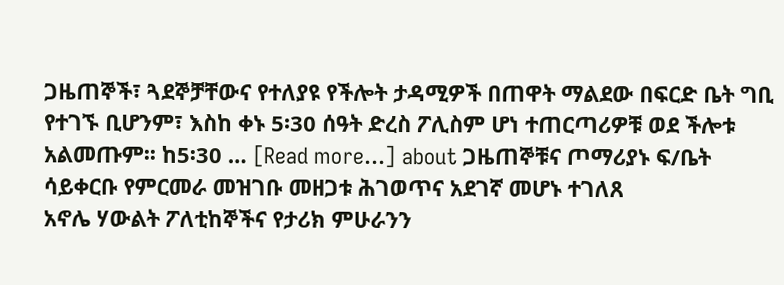ጋዜጠኞች፣ ጓደኞቻቸውና የተለያዩ የችሎት ታዳሚዎች በጠዋት ማልደው በፍርድ ቤት ግቢ የተገኙ ቢሆንም፣ እስከ ቀኑ 5፡30 ሰዓት ድረስ ፖሊስም ሆነ ተጠርጣሪዎቹ ወደ ችሎቱ አልመጡም፡፡ ከ5፡30 … [Read more...] about ጋዜጠኞቹና ጦማሪያኑ ፍ/ቤት ሳይቀርቡ የምርመራ መዝገቡ መዘጋቱ ሕገወጥና አደገኛ መሆኑ ተገለጸ
አኖሌ ሃውልት ፖለቲከኞችና የታሪክ ምሁራንን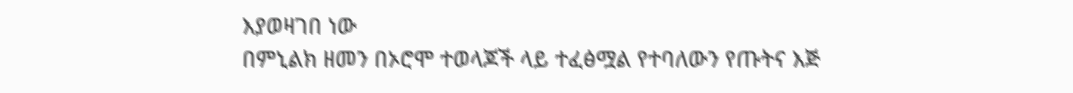እያወዛገበ ነው
በምኒልክ ዘመን በኦሮሞ ተወላጆች ላይ ተፈፅሟል የተባለውን የጡትና እጅ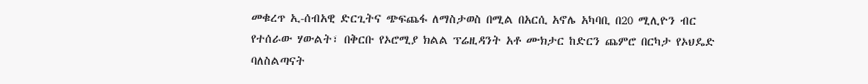መቁረጥ ኢ-ሰብአዊ ድርጊትና ጭፍጨፋ ለማስታወስ በሚል በአርሲ አኖሌ አካባቢ በ20 ሚሊዮን ብር የተሰራው ሃውልት፣ በቅርቡ የኦሮሚያ ክልል ፕሬዚዳንት አቶ ሙክታር ከድርን ጨምሮ በርካታ የኦህዴድ ባለስልጣናት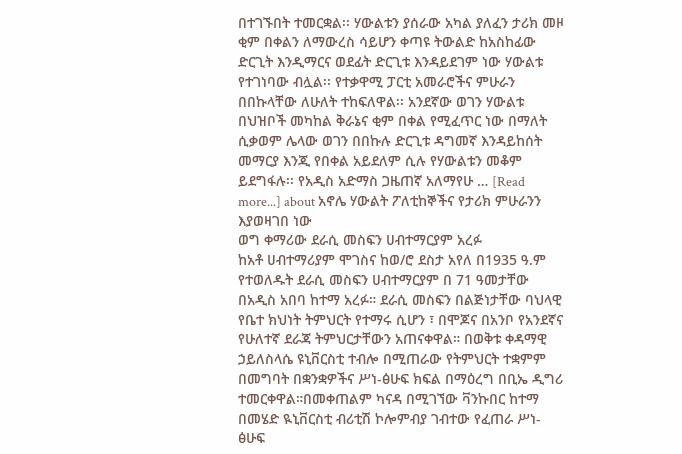በተገኙበት ተመርቋል፡፡ ሃውልቱን ያሰራው አካል ያለፈን ታሪክ መዞ ቂም በቀልን ለማውረስ ሳይሆን ቀጣዩ ትውልድ ከአስከፊው ድርጊት እንዲማርና ወደፊት ድርጊቱ እንዳይደገም ነው ሃውልቱ የተገነባው ብሏል፡፡ የተቃዋሚ ፓርቲ አመራሮችና ምሁራን በበኩላቸው ለሁለት ተከፍለዋል፡፡ አንደኛው ወገን ሃውልቱ በህዝቦች መካከል ቅራኔና ቂም በቀል የሚፈጥር ነው በማለት ሲቃወም ሌላው ወገን በበኩሉ ድርጊቱ ዳግመኛ እንዳይከሰት መማርያ እንጂ የበቀል አይደለም ሲሉ የሃውልቱን መቆም ይደግፋሉ፡፡ የአዲስ አድማስ ጋዜጠኛ አለማየሁ … [Read more...] about አኖሌ ሃውልት ፖለቲከኞችና የታሪክ ምሁራንን እያወዛገበ ነው
ወግ ቀማሪው ደራሲ መስፍን ሀብተማርያም አረፉ
ከአቶ ሀብተማሪያም ሞገስና ከወ/ሮ ደስታ አየለ በ1935 ዓ.ም የተወለዱት ደራሲ መስፍን ሀብተማርያም በ 71 ዓመታቸው በአዲስ አበባ ከተማ አረፉ። ደራሲ መስፍን በልጅነታቸው ባህላዊ የቤተ ክህነት ትምህርት የተማሩ ሲሆን ፣ በሞጆና በአንቦ የአንደኛና የሁለተኛ ደራጃ ትምህርታቸውን አጠናቀዋል። በወቅቱ ቀዳማዊ ኃይለስላሴ ዩኒቨርስቲ ተብሎ በሚጠራው የትምህርት ተቋምም በመግባት በቋንቋዎችና ሥነ-ፅሁፍ ክፍል በማዕረግ በቢኤ ዲግሪ ተመርቀዋል።በመቀጠልም ካናዳ በሚገኘው ቫንኩበር ከተማ በመሄድ ዪኒቨርስቲ ብሪቲሽ ኮሎምብያ ገብተው የፈጠራ ሥነ- ፅሁፍ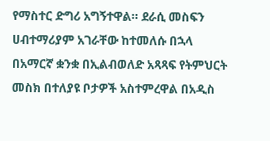የማስተር ድግሪ አግኝተዋል። ደራሲ መስፍን ሀብተማሪያም አገራቸው ከተመለሱ በኋላ በአማርኛ ቋንቋ በኢልብወለድ አጻጻፍ የትምህርት መስክ በተለያዩ ቦታዎች አስተምረዋል በአዲስ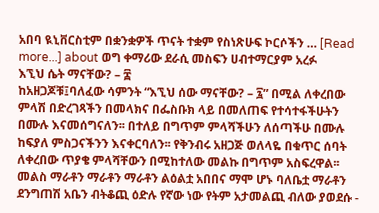አበባ ዪኒቨርስቲም በቋንቋዎች ጥናት ተቋም የስነጽሁፍ ኮርሶችን … [Read more...] about ወግ ቀማሪው ደራሲ መስፍን ሀብተማርያም አረፉ
እኚህ ሴት ማናቸው? – ፰
ከአዘጋጆቹ፤ባለፈው ሳምንት “እኚህ ሰው ማናቸው? – ፯” በሚል ለቀረበው ምላሽ በድረገጻችን በመላክና በፌስቡክ ላይ በመለጠፍ የተሳተፋችሁትን በሙሉ እናመሰግናለን፡፡ በተለይ በግጥም ምላሻችሁን ለሰጣችሁ በሙሉ ከፍያለ ምስጋናችንን እናቀርባለን፡፡ የቅንብሩ አዘጋጅ ወለላዬ በቁጥር ሰባት ለቀረበው ጥያቄ ምላሻቸውን በሚከተለው መልኩ በግጥም አስፍረዋል፡፡ መልስ ማራቶን ማራቶን ማራቶን ልዕልቷ አበበና ማሞ ሆኑ ባለቤቷ ማራቶን ደንግጠሽ አቤን ብትቆጪ ዕድሉ የኛው ነው የትም አታመልጪ ብለው ያወደሱ -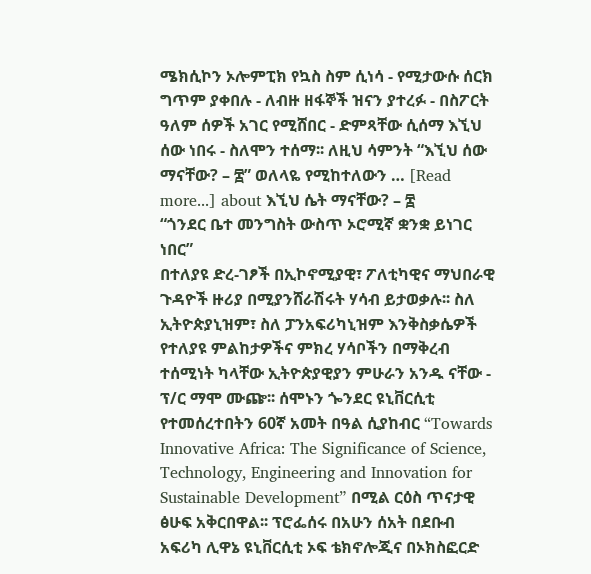ሜክሲኮን ኦሎምፒክ የኳስ ስም ሲነሳ - የሚታውሱ ሰርክ ግጥም ያቀበሉ - ለብዙ ዘፋኞች ዝናን ያተረፉ - በስፖርት ዓለም ሰዎች አገር የሚሸበር - ድምጻቸው ሲሰማ እኚህ ሰው ነበሩ - ስለሞን ተሰማ፡፡ ለዚህ ሳምንት “እኚህ ሰው ማናቸው? – ፰” ወለላዬ የሚከተለውን … [Read more...] about እኚህ ሴት ማናቸው? – ፰
“ጎንደር ቤተ መንግስት ውስጥ ኦሮሚኛ ቋንቋ ይነገር ነበር”
በተለያዩ ድረ-ገፆች በኢኮኖሚያዊ፣ ፖለቲካዊና ማህበራዊ ጉዳዮች ዙሪያ በሚያንሸራሽሩት ሃሳብ ይታወቃሉ፡፡ ስለ ኢትዮጵያኒዝም፣ ስለ ፓንአፍሪካኒዝም እንቅስቃሴዎች የተለያዩ ምልከታዎችና ምክረ ሃሳቦችን በማቅረብ ተሰሚነት ካላቸው ኢትዮጵያዊያን ምሁራን አንዱ ናቸው - ፕ/ር ማሞ ሙጬ፡፡ ሰሞኑን ጐንደር ዩኒቨርሲቲ የተመሰረተበትን 60ኛ አመት በዓል ሲያከብር “Towards Innovative Africa: The Significance of Science, Technology, Engineering and Innovation for Sustainable Development” በሚል ርዕስ ጥናታዊ ፅሁፍ አቅርበዋል፡፡ ፕሮፌሰሩ በአሁን ሰአት በደቡብ አፍሪካ ሊዋኔ ዩኒቨርሲቲ ኦፍ ቴክኖሎጂና በኦክስፎርድ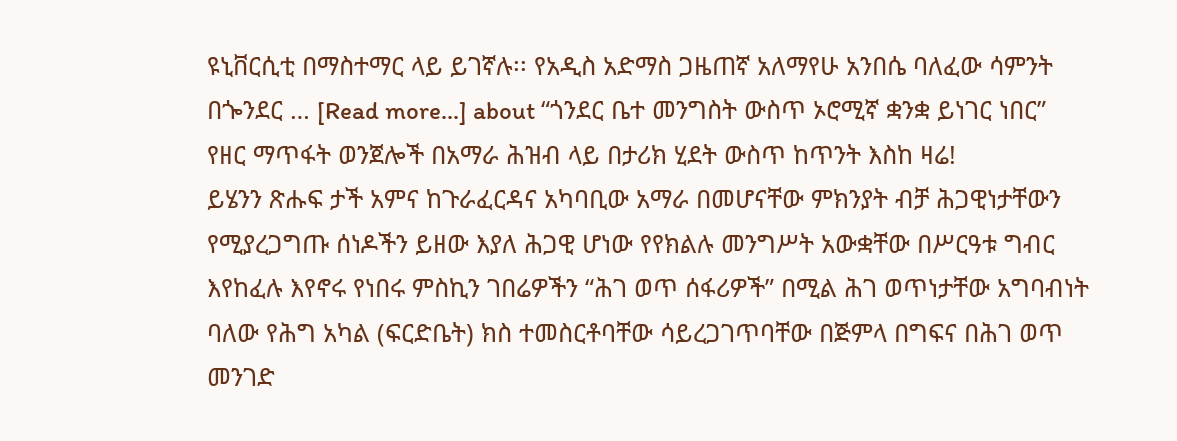ዩኒቨርሲቲ በማስተማር ላይ ይገኛሉ፡፡ የአዲስ አድማስ ጋዜጠኛ አለማየሁ አንበሴ ባለፈው ሳምንት በጐንደር … [Read more...] about “ጎንደር ቤተ መንግስት ውስጥ ኦሮሚኛ ቋንቋ ይነገር ነበር”
የዘር ማጥፋት ወንጀሎች በአማራ ሕዝብ ላይ በታሪክ ሂደት ውስጥ ከጥንት እስከ ዛሬ!
ይሄንን ጽሑፍ ታች አምና ከጉራፈርዳና አካባቢው አማራ በመሆናቸው ምክንያት ብቻ ሕጋዊነታቸውን የሚያረጋግጡ ሰነዶችን ይዘው እያለ ሕጋዊ ሆነው የየክልሉ መንግሥት አውቋቸው በሥርዓቱ ግብር እየከፈሉ እየኖሩ የነበሩ ምስኪን ገበሬዎችን “ሕገ ወጥ ሰፋሪዎች” በሚል ሕገ ወጥነታቸው አግባብነት ባለው የሕግ አካል (ፍርድቤት) ክስ ተመስርቶባቸው ሳይረጋገጥባቸው በጅምላ በግፍና በሕገ ወጥ መንገድ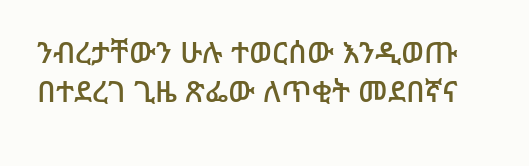ንብረታቸውን ሁሉ ተወርሰው እንዲወጡ በተደረገ ጊዜ ጽፌው ለጥቂት መደበኛና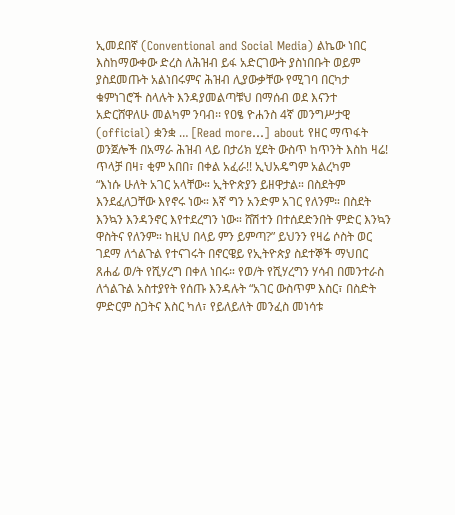ኢመደበኛ (Conventional and Social Media) ልኬው ነበር እስከማውቀው ድረስ ለሕዝብ ይፋ አድርገውት ያስነበቡት ወይም ያስደመጡት አልነበሩምና ሕዝብ ሊያውቃቸው የሚገባ በርካታ ቁምነገሮች ስላሉት እንዳያመልጣቹህ በማሰብ ወደ እናንተ አድርሸዋለሁ መልካም ንባብ፡፡ የዐፄ ዮሐንስ 4ኛ መንግሥታዊ (official) ቋንቋ … [Read more...] about የዘር ማጥፋት ወንጀሎች በአማራ ሕዝብ ላይ በታሪክ ሂደት ውስጥ ከጥንት እስከ ዛሬ!
ጥላቻ በዛ፣ ቂም አበበ፣ በቀል አፈራ!! ኢህአዴግም አልረካም
“እነሱ ሁለት አገር አላቸው። ኢትዮጵያን ይዘዋታል። በስደትም እንደፈለጋቸው እየኖሩ ነው። እኛ ግን አንድም አገር የለንም። በስደት እንኳን እንዳንኖር እየተደረግን ነው። ሸሽተን በተሰደድንበት ምድር እንኳን ዋስትና የለንም። ከዚህ በላይ ምን ይምጣ?” ይህንን የዛሬ ሶስት ወር ገደማ ለጎልጉል የተናገሩት በኖርዌይ የኢትዮጵያ ስደተኞች ማህበር ጸሐፊ ወ/ት የሺሃረግ በቀለ ነበሩ። የወ/ት የሺሃረግን ሃሳብ በመንተራስ ለጎልጉል አስተያየት የሰጡ እንዳሉት “አገር ውስጥም እስር፣ በስድት ምድርም ስጋትና እስር ካለ፣ የይለይለት መንፈስ መነሳቱ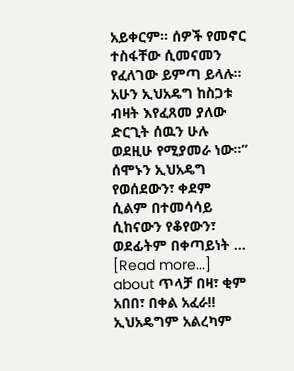አይቀርም። ሰዎች የመኖር ተስፋቸው ሲመናመን የፈለገው ይምጣ ይላሉ። አሁን ኢህአዴግ ከስጋቱ ብዛት እየፈጸመ ያለው ድርጊት ሰዉን ሁሉ ወደዚሁ የሚያመራ ነው።” ሰሞኑን ኢህአዴግ የወሰደውን፣ ቀደም ሲልም በተመሳሳይ ሲከናውን የቆየውን፣ ወደፊትም በቀጣይነት … [Read more...] about ጥላቻ በዛ፣ ቂም አበበ፣ በቀል አፈራ!! ኢህአዴግም አልረካም